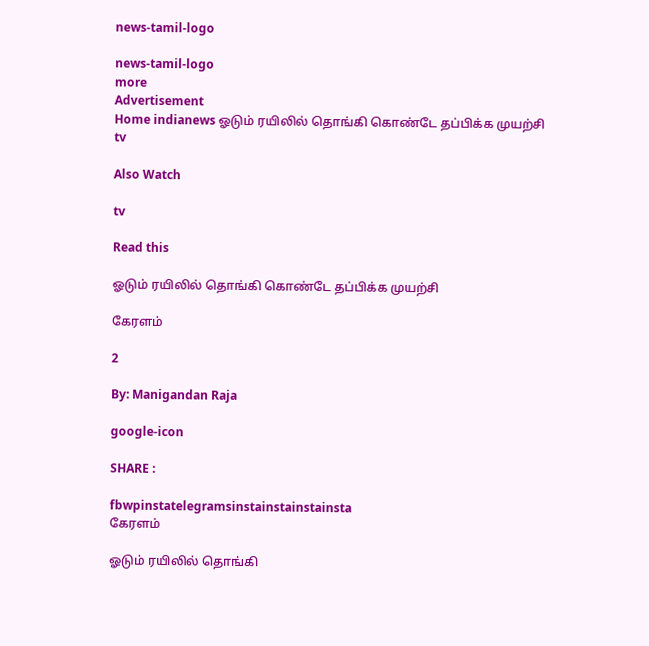news-tamil-logo

news-tamil-logo
more
Advertisement
Home indianews ஓடும் ரயிலில் தொங்கி கொண்டே தப்பிக்க முயற்சி
tv

Also Watch

tv

Read this

ஓடும் ரயிலில் தொங்கி கொண்டே தப்பிக்க முயற்சி

கேரளம்

2

By: Manigandan Raja

google-icon

SHARE :

fbwpinstatelegramsinstainstainstainsta
கேரளம்

ஓடும் ரயிலில் தொங்கி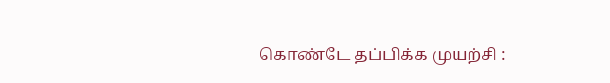கொண்டே தப்பிக்க முயற்சி :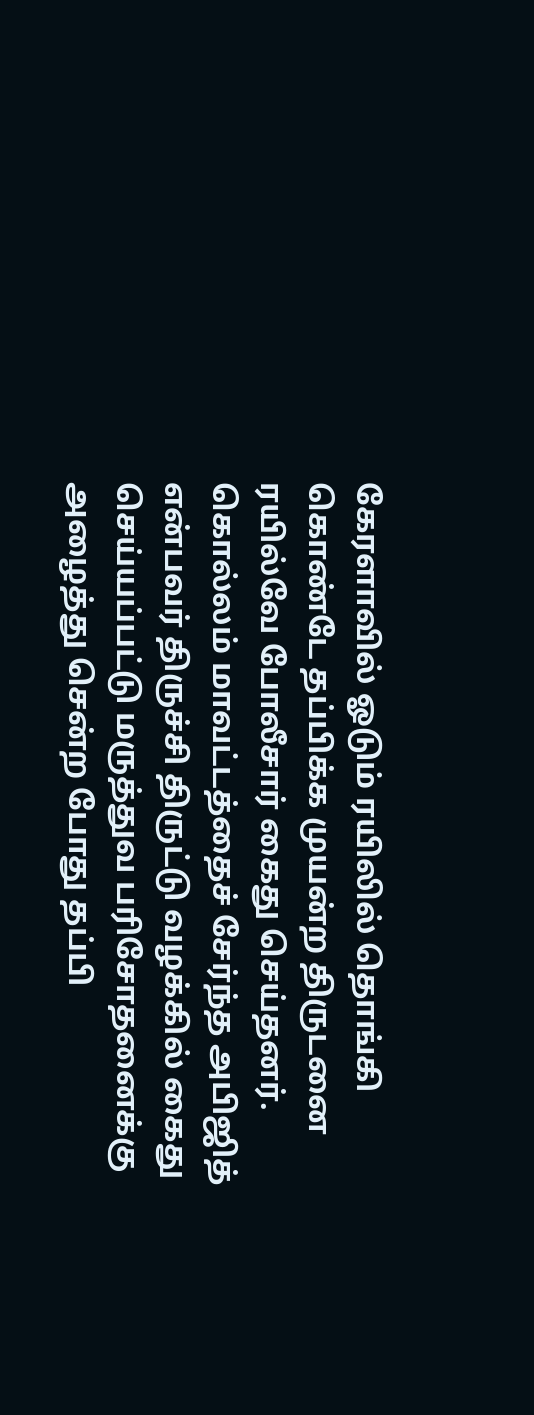கேரளாவில் ஓடும் ரயிலில் தொங்கி கொண்டே தப்பிக்க முயன்ற திருடனை ரயில்வே போலீசார் கைது செய்தனர். கொல்லம் மாவட்டத்தைச் சேர்ந்த அபிஜித் என்பவர் திருச்சி திருட்டு வழக்கில் கைது செய்யப்பட்டு மருத்துவ பரிசோதனைக்கு அழைத்து சென்ற போது தப்பி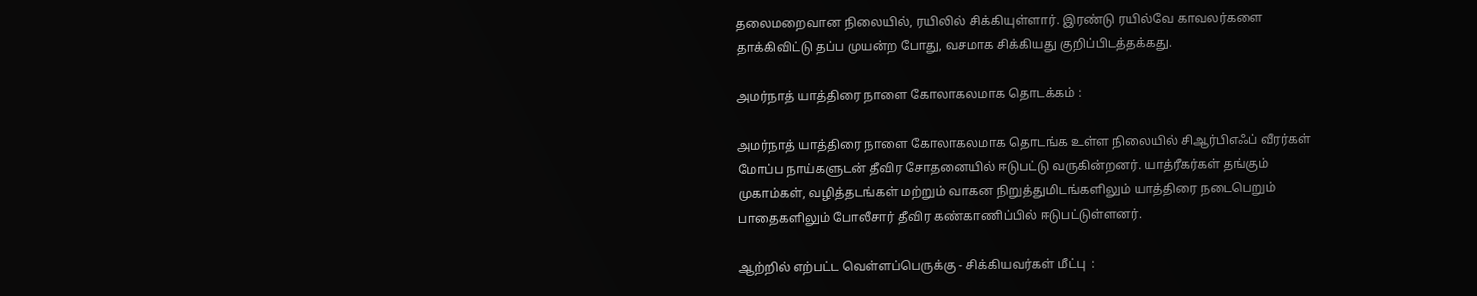தலைமறைவான நிலையில், ரயிலில் சிக்கியுள்ளார். இரண்டு ரயில்வே காவலர்களை தாக்கிவிட்டு தப்ப முயன்ற போது, வசமாக சிக்கியது குறிப்பிடத்தக்கது.

அமர்நாத் யாத்திரை நாளை கோலாகலமாக தொடக்கம் :

அமர்நாத் யாத்திரை நாளை கோலாகலமாக தொடங்க உள்ள நிலையில் சிஆர்பிஎஃப் வீரர்கள் மோப்ப நாய்களுடன் தீவிர சோதனையில் ஈடுபட்டு வருகின்றனர். யாத்ரீகர்கள் தங்கும் முகாம்கள், வழித்தடங்கள் மற்றும் வாகன நிறுத்துமிடங்களிலும் யாத்திரை நடைபெறும் பாதைகளிலும் போலீசார் தீவிர கண்காணிப்பில் ஈடுபட்டுள்ளனர்.

ஆற்றில் எற்பட்ட வெள்ளப்பெருக்கு - சிக்கியவர்கள் மீட்பு  :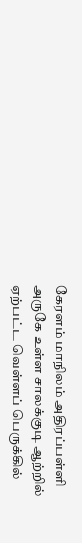கேரளம் மாநிலம் அதிரப்பள்ளி அருகே உள்ள சாலக்குடி ஆற்றில் ஏற்பட்ட வெள்ளப் பெருக்கில்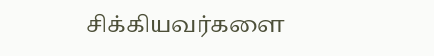சிக்கியவர்களை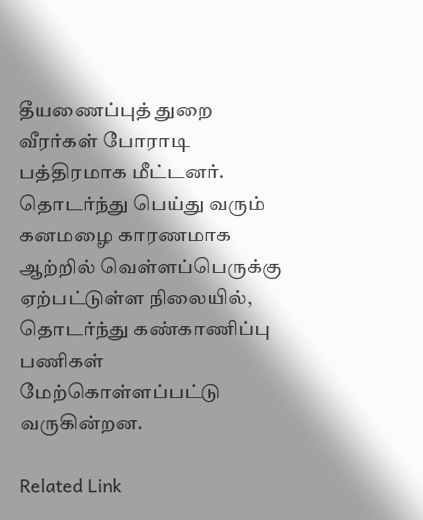தீயணைப்புத் துறை வீரர்கள் போராடி பத்திரமாக மீட்டனர். தொடர்ந்து பெய்து வரும் கனமழை காரணமாக ஆற்றில் வெள்ளப்பெருக்கு ஏற்பட்டுள்ள நிலையில், தொடர்ந்து கண்காணிப்பு பணிகள் மேற்கொள்ளப்பட்டு வருகின்றன.

Related Link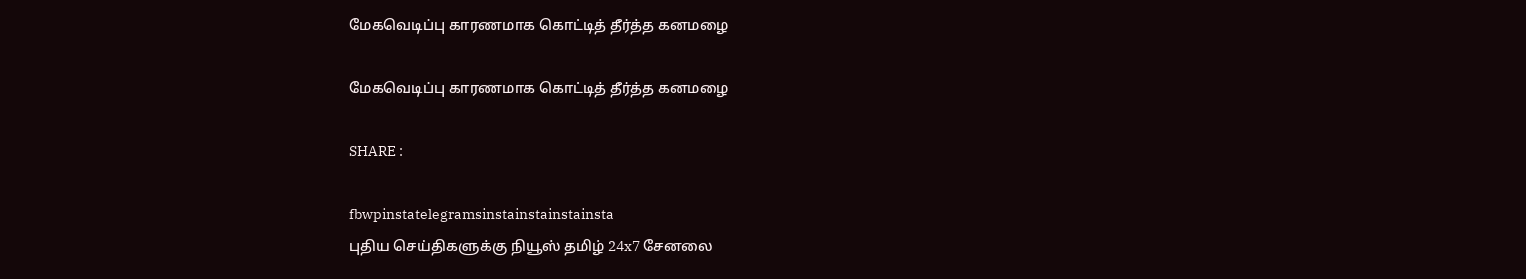மேகவெடிப்பு காரணமாக கொட்டித் தீர்த்த கனமழை

மேகவெடிப்பு காரணமாக கொட்டித் தீர்த்த கனமழை

SHARE :

fbwpinstatelegramsinstainstainstainsta
புதிய செய்திகளுக்கு நியூஸ் தமிழ் 24x7 சேனலை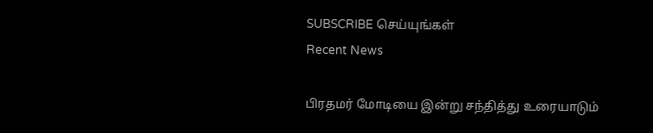SUBSCRIBE செய்யுங்கள்
Recent News

பிரதமர் மோடியை இன்று சந்தித்து உரையாடும்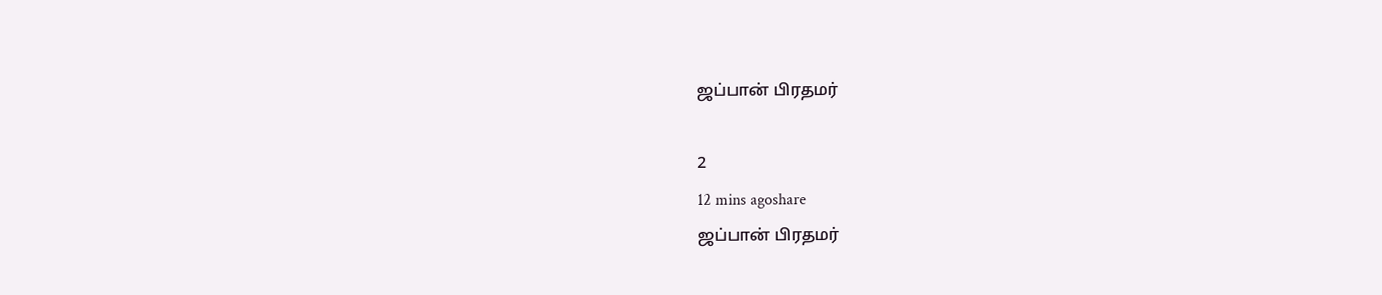ஜப்பான் பிரதமர்

2
12 mins agoshare
ஜப்பான் பிரதமர்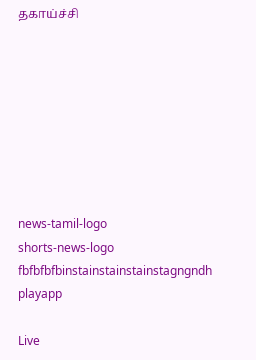தகாய்ச்சி








news-tamil-logo
shorts-news-logo
fbfbfbfbinstainstainstainstagngndh
playapp

Live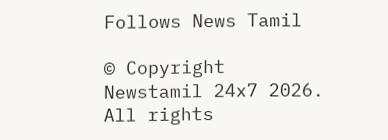Follows News Tamil

© Copyright Newstamil 24x7 2026. All rights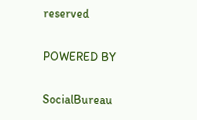reserved

POWERED BY

SocialBureau